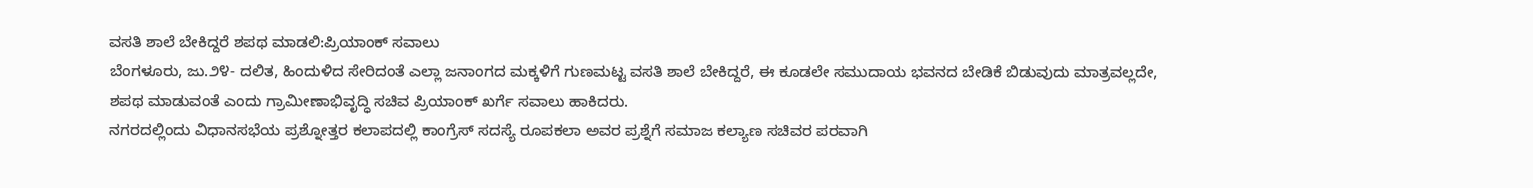ವಸತಿ ಶಾಲೆ ಬೇಕಿದ್ದರೆ ಶಪಥ ಮಾಡಲಿ:ಪ್ರಿಯಾಂಕ್ ಸವಾಲು
ಬೆಂಗಳೂರು, ಜು.೨೪- ದಲಿತ, ಹಿಂದುಳಿದ ಸೇರಿದಂತೆ ಎಲ್ಲಾ ಜನಾಂಗದ ಮಕ್ಕಳಿಗೆ ಗುಣಮಟ್ಟ ವಸತಿ ಶಾಲೆ ಬೇಕಿದ್ದರೆ, ಈ ಕೂಡಲೇ ಸಮುದಾಯ ಭವನದ ಬೇಡಿಕೆ ಬಿಡುವುದು ಮಾತ್ರವಲ್ಲದೇ, ಶಪಥ ಮಾಡುವಂತೆ ಎಂದು ಗ್ರಾಮೀಣಾಭಿವೃದ್ಧಿ ಸಚಿವ ಪ್ರಿಯಾಂಕ್ ಖರ್ಗೆ ಸವಾಲು ಹಾಕಿದರು.
ನಗರದಲ್ಲಿಂದು ವಿಧಾನಸಭೆಯ ಪ್ರಶ್ನೋತ್ತರ ಕಲಾಪದಲ್ಲಿ ಕಾಂಗ್ರೆಸ್ ಸದಸ್ಯೆ ರೂಪಕಲಾ ಅವರ ಪ್ರಶ್ನೆಗೆ ಸಮಾಜ ಕಲ್ಯಾಣ ಸಚಿವರ ಪರವಾಗಿ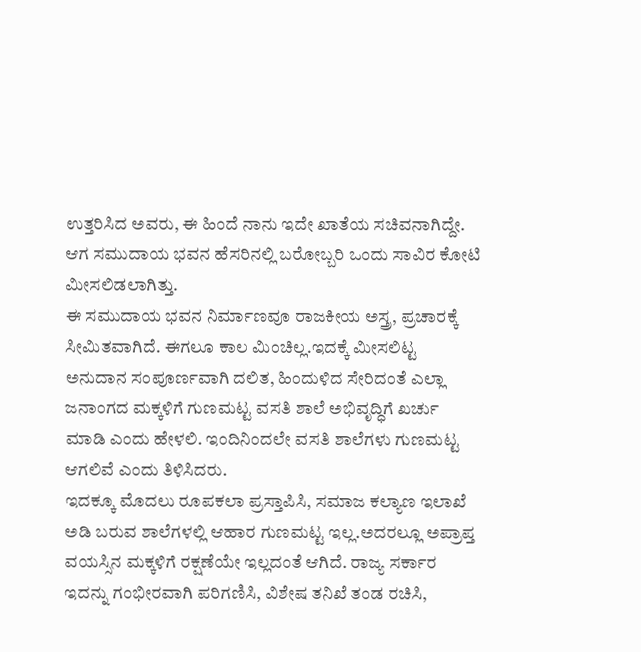ಉತ್ತರಿಸಿದ ಅವರು, ಈ ಹಿಂದೆ ನಾನು ಇದೇ ಖಾತೆಯ ಸಚಿವನಾಗಿದ್ದೇ. ಆಗ ಸಮುದಾಯ ಭವನ ಹೆಸರಿನಲ್ಲಿ ಬರೋಬ್ಬರಿ ಒಂದು ಸಾವಿರ ಕೋಟಿ ಮೀಸಲಿಡಲಾಗಿತ್ತು.
ಈ ಸಮುದಾಯ ಭವನ ನಿರ್ಮಾಣವೂ ರಾಜಕೀಯ ಅಸ್ತ್ರ, ಪ್ರಚಾರಕ್ಕೆ ಸೀಮಿತವಾಗಿದೆ. ಈಗಲೂ ಕಾಲ ಮಿಂಚಿಲ್ಲ.ಇದಕ್ಕೆ ಮೀಸಲಿಟ್ಟ ಅನುದಾನ ಸಂಪೂರ್ಣವಾಗಿ ದಲಿತ, ಹಿಂದುಳಿದ ಸೇರಿದಂತೆ ಎಲ್ಲಾ ಜನಾಂಗದ ಮಕ್ಕಳಿಗೆ ಗುಣಮಟ್ಟ ವಸತಿ ಶಾಲೆ ಅಭಿವೃದ್ಧಿಗೆ ಖರ್ಚು ಮಾಡಿ ಎಂದು ಹೇಳಲಿ. ಇಂದಿನಿಂದಲೇ ವಸತಿ ಶಾಲೆಗಳು ಗುಣಮಟ್ಟ ಆಗಲಿವೆ ಎಂದು ತಿಳಿಸಿದರು.
ಇದಕ್ಕೂ ಮೊದಲು ರೂಪಕಲಾ ಪ್ರಸ್ತಾಪಿಸಿ, ಸಮಾಜ ಕಲ್ಯಾಣ ಇಲಾಖೆ ಅಡಿ ಬರುವ ಶಾಲೆಗಳಲ್ಲಿ ಆಹಾರ ಗುಣಮಟ್ಟ ಇಲ್ಲ.ಅದರಲ್ಲೂ ಅಪ್ರಾಪ್ತ ವಯಸ್ಸಿನ ಮಕ್ಕಳಿಗೆ ರಕ್ಷಣೆಯೇ ಇಲ್ಲದಂತೆ ಆಗಿದೆ. ರಾಜ್ಯ ಸರ್ಕಾರ ಇದನ್ನು ಗಂಭೀರವಾಗಿ ಪರಿಗಣಿಸಿ, ವಿಶೇಷ ತನಿಖೆ ತಂಡ ರಚಿಸಿ,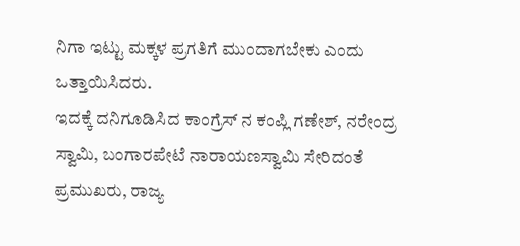ನಿಗಾ ಇಟ್ಟು ಮಕ್ಕಳ ಪ್ರಗತಿಗೆ ಮುಂದಾಗಬೇಕು ಎಂದು ಒತ್ತಾಯಿಸಿದರು.
ಇದಕ್ಕೆ ದನಿಗೂಡಿಸಿದ ಕಾಂಗ್ರೆಸ್ ನ ಕಂಪ್ಲಿ ಗಣೇಶ್, ನರೇಂದ್ರ ಸ್ವಾಮಿ, ಬಂಗಾರಪೇಟೆ ನಾರಾಯಣಸ್ವಾಮಿ ಸೇರಿದಂತೆ ಪ್ರಮುಖರು, ರಾಜ್ಯ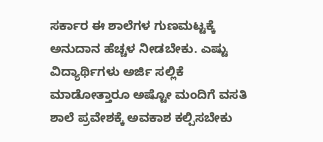ಸರ್ಕಾರ ಈ ಶಾಲೆಗಳ ಗುಣಮಟ್ಟಕ್ಕೆ ಅನುದಾನ ಹೆಚ್ಚಳ ನೀಡಬೇಕು. ಎಷ್ಟು ವಿದ್ಯಾರ್ಥಿಗಳು ಅರ್ಜಿ ಸಲ್ಲಿಕೆ ಮಾಡೋತ್ತಾರೂ ಅಷ್ಟೋ ಮಂದಿಗೆ ವಸತಿ ಶಾಲೆ ಪ್ರವೇಶಕ್ಕೆ ಅವಕಾಶ ಕಲ್ಪಿಸಬೇಕು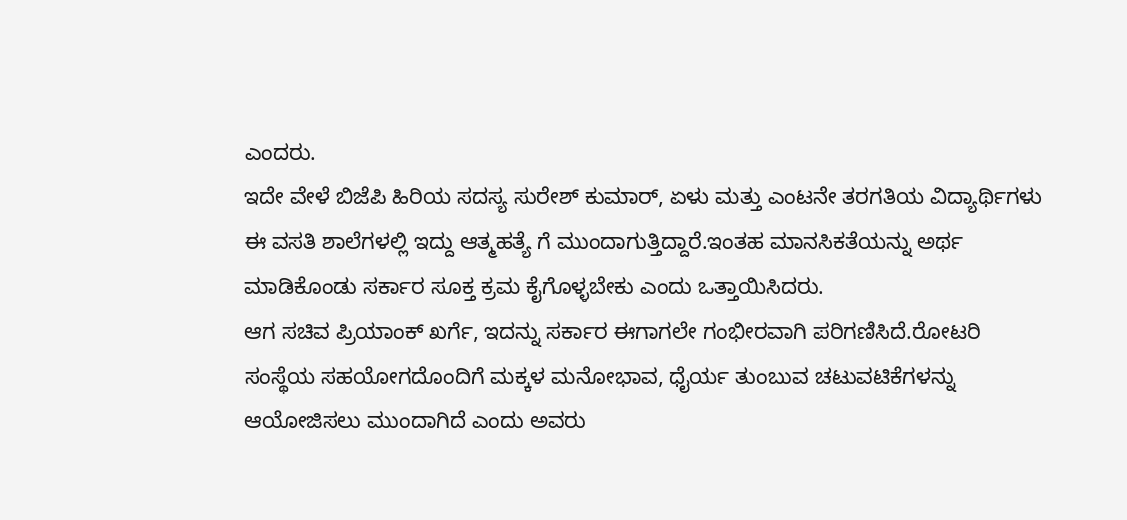ಎಂದರು.
ಇದೇ ವೇಳೆ ಬಿಜೆಪಿ ಹಿರಿಯ ಸದಸ್ಯ ಸುರೇಶ್ ಕುಮಾರ್, ಏಳು ಮತ್ತು ಎಂಟನೇ ತರಗತಿಯ ವಿದ್ಯಾರ್ಥಿಗಳು ಈ ವಸತಿ ಶಾಲೆಗಳಲ್ಲಿ ಇದ್ದು ಆತ್ಮಹತ್ಯೆ ಗೆ ಮುಂದಾಗುತ್ತಿದ್ದಾರೆ.ಇಂತಹ ಮಾನಸಿಕತೆಯನ್ನು ಅರ್ಥ ಮಾಡಿಕೊಂಡು ಸರ್ಕಾರ ಸೂಕ್ತ ಕ್ರಮ ಕೈಗೊಳ್ಳಬೇಕು ಎಂದು ಒತ್ತಾಯಿಸಿದರು.
ಆಗ ಸಚಿವ ಪ್ರಿಯಾಂಕ್ ಖರ್ಗೆ, ಇದನ್ನು ಸರ್ಕಾರ ಈಗಾಗಲೇ ಗಂಭೀರವಾಗಿ ಪರಿಗಣಿಸಿದೆ.ರೋಟರಿ ಸಂಸ್ಥೆಯ ಸಹಯೋಗದೊಂದಿಗೆ ಮಕ್ಕಳ ಮನೋಭಾವ, ಧೈರ್ಯ ತುಂಬುವ ಚಟುವಟಿಕೆಗಳನ್ನು ಆಯೋಜಿಸಲು ಮುಂದಾಗಿದೆ ಎಂದು ಅವರು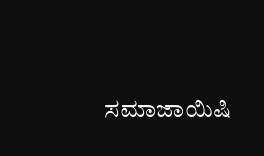ಸಮಾಜಾಯಿಷಿ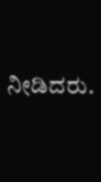ನೀಡಿದರು.